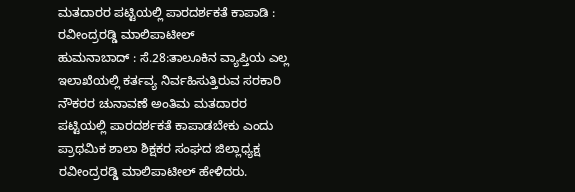ಮತದಾರರ ಪಟ್ಟಿಯಲ್ಲಿ ಪಾರದರ್ಶಕತೆ ಕಾಪಾಡಿ : ರವೀಂದ್ರರಡ್ಡಿ ಮಾಲಿಪಾಟೀಲ್
ಹುಮನಾಬಾದ್ : ಸೆ.28:ತಾಲೂಕಿನ ವ್ಯಾಪ್ತಿಯ ಎಲ್ಲ ಇಲಾಖೆಯಲ್ಲಿ ಕರ್ತವ್ಯ ನಿರ್ವಹಿಸುತ್ತಿರುವ ಸರಕಾರಿ ನೌಕರರ ಚುನಾವಣೆ ಅಂತಿಮ ಮತದಾರರ ಪಟ್ಟಿಯಲ್ಲಿ ಪಾರದರ್ಶಕತೆ ಕಾಪಾಡಬೇಕು ಎಂದು ಪ್ರಾಥಮಿಕ ಶಾಲಾ ಶಿಕ್ಷಕರ ಸಂಘದ ಜಿಲ್ಲಾಧ್ಯಕ್ಷ ರವೀಂದ್ರರಡ್ಡಿ ಮಾಲಿಪಾಟೀಲ್ ಹೇಳಿದರು.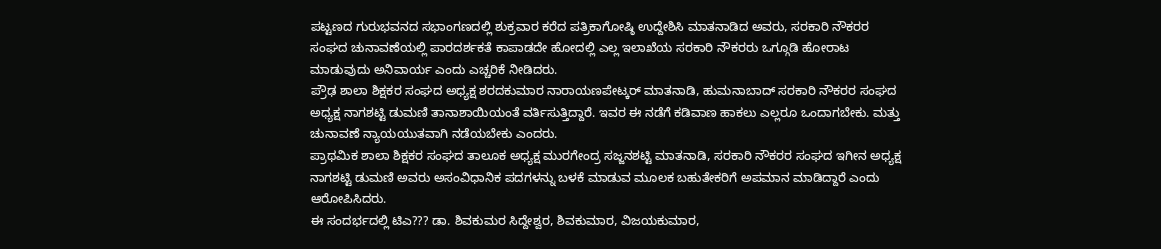ಪಟ್ಟಣದ ಗುರುಭವನದ ಸಭಾಂಗಣದಲ್ಲಿ ಶುಕ್ರವಾರ ಕರೆದ ಪತ್ರಿಕಾಗೋಷ್ಠಿ ಉದ್ದೇಶಿಸಿ ಮಾತನಾಡಿದ ಅವರು, ಸರಕಾರಿ ನೌಕರರ ಸಂಘದ ಚುನಾವಣೆಯಲ್ಲಿ ಪಾರದರ್ಶಕತೆ ಕಾಪಾಡದೇ ಹೋದಲ್ಲಿ ಎಲ್ಲ ಇಲಾಖೆಯ ಸರಕಾರಿ ನೌಕರರು ಒಗ್ಗೂಡಿ ಹೋರಾಟ ಮಾಡುವುದು ಅನಿವಾರ್ಯ ಎಂದು ಎಚ್ಚರಿಕೆ ನೀಡಿದರು.
ಪ್ರೌಢ ಶಾಲಾ ಶಿಕ್ಷಕರ ಸಂಘದ ಅಧ್ಯಕ್ಷ ಶರದಕುಮಾರ ನಾರಾಯಣಪೇಟ್ಕರ್ ಮಾತನಾಡಿ, ಹುಮನಾಬಾದ್ ಸರಕಾರಿ ನೌಕರರ ಸಂಘದ ಅಧ್ಯಕ್ಷ ನಾಗಶಟ್ಟಿ ಡುಮಣಿ ತಾನಾಶಾಯಿಯಂತೆ ವರ್ತಿಸುತ್ತಿದ್ದಾರೆ. ಇವರ ಈ ನಡೆಗೆ ಕಡಿವಾಣ ಹಾಕಲು ಎಲ್ಲರೂ ಒಂದಾಗಬೇಕು. ಮತ್ತು ಚುನಾವಣೆ ನ್ಯಾಯಯುತವಾಗಿ ನಡೆಯಬೇಕು ಎಂದರು.
ಪ್ರಾಥಮಿಕ ಶಾಲಾ ಶಿಕ್ಷಕರ ಸಂಘದ ತಾಲೂಕ ಅಧ್ಯಕ್ಷ ಮುರಗೇಂದ್ರ ಸಜ್ಜನಶಟ್ಟಿ ಮಾತನಾಡಿ, ಸರಕಾರಿ ನೌಕರರ ಸಂಘದ ಇಗೀನ ಅಧ್ಯಕ್ಷ ನಾಗಶಟ್ಟಿ ಡುಮಣಿ ಅವರು ಅಸಂವಿಧಾನಿಕ ಪದಗಳನ್ನು ಬಳಕೆ ಮಾಡುವ ಮೂಲಕ ಬಹುತೇಕರಿಗೆ ಅಪಮಾನ ಮಾಡಿದ್ದಾರೆ ಎಂದು ಆರೋಪಿಸಿದರು.
ಈ ಸಂದರ್ಭದಲ್ಲಿ ಟಿಎ??? ಡಾ. ಶಿವಕುಮರ ಸಿದ್ದೇಶ್ವರ, ಶಿವಕುಮಾರ, ವಿಜಯಕುಮಾರ,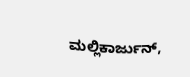ಮಲ್ಲಿಕಾರ್ಜುನ್,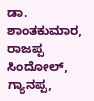ಡಾ. ಶಾಂತಕುಮಾರ, ರಾಜಪ್ಪ ಸಿಂದೋಲ್, ಗ್ಯಾನಪ್ಪ,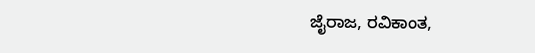ಜೈರಾಜ, ರವಿಕಾಂತ,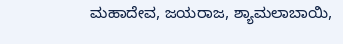ಮಹಾದೇವ, ಜಯರಾಜ, ಶ್ಯಾಮಲಾಬಾಯಿ,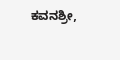ಕವನಶ್ರೀ,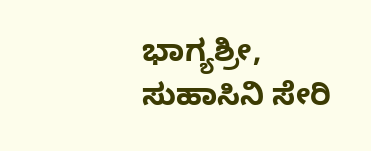ಭಾಗ್ಯಶ್ರೀ, ಸುಹಾಸಿನಿ ಸೇರಿ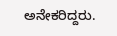ಅನೇಕರಿದ್ದರು.